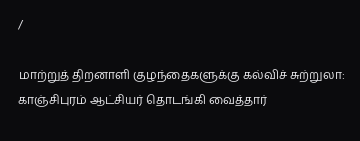/

மாற்றுத் திறனாளி குழந்தைகளுக்கு கல்விச் சுற்றுலா: காஞ்சிபுரம் ஆட்சியர் தொடங்கி வைத்தார்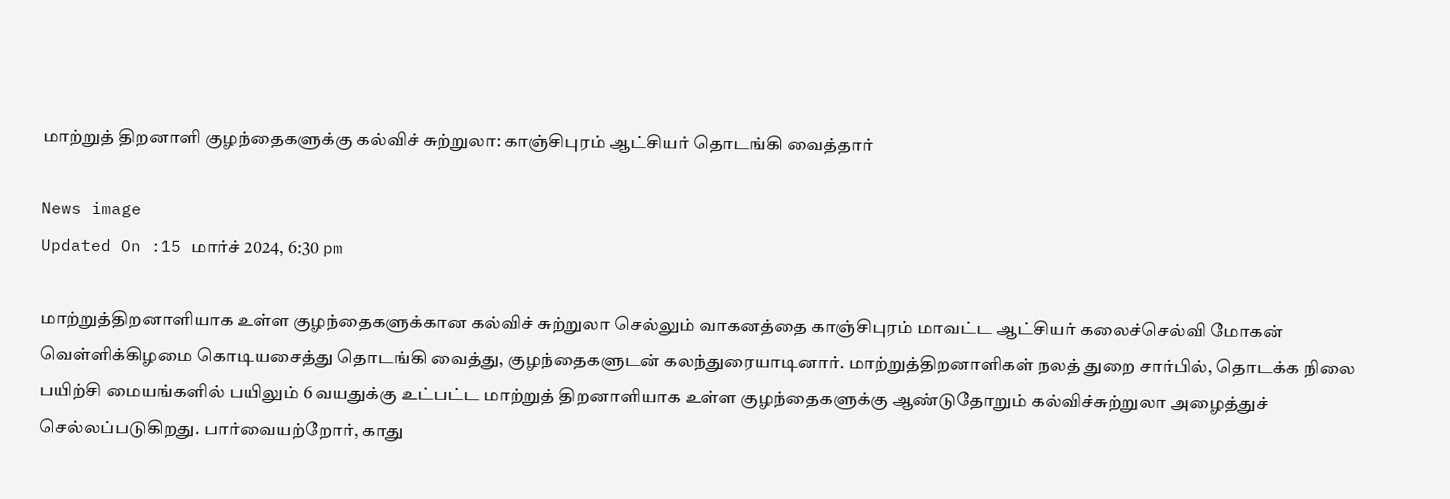மாற்றுத் திறனாளி குழந்தைகளுக்கு கல்விச் சுற்றுலா: காஞ்சிபுரம் ஆட்சியர் தொடங்கி வைத்தார்

News image
Updated On :15 மார்ச் 2024, 6:30 pm

மாற்றுத்திறனாளியாக உள்ள குழந்தைகளுக்கான கல்விச் சுற்றுலா செல்லும் வாகனத்தை காஞ்சிபுரம் மாவட்ட ஆட்சியர் கலைச்செல்வி மோகன் வெள்ளிக்கிழமை கொடியசைத்து தொடங்கி வைத்து, குழந்தைகளுடன் கலந்துரையாடினார். மாற்றுத்திறனாளிகள் நலத் துறை சார்பில், தொடக்க நிலை பயிற்சி மையங்களில் பயிலும் 6 வயதுக்கு உட்பட்ட மாற்றுத் திறனாளியாக உள்ள குழந்தைகளுக்கு ஆண்டுதோறும் கல்விச்சுற்றுலா அழைத்துச் செல்லப்படுகிறது. பார்வையற்றோர், காது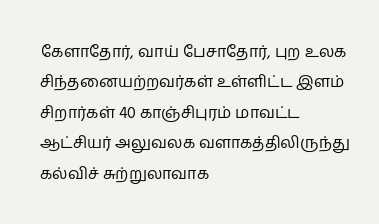கேளாதோர், வாய் பேசாதோர், புற உலக சிந்தனையற்றவர்கள் உள்ளிட்ட இளம் சிறார்கள் 40 காஞ்சிபுரம் மாவட்ட ஆட்சியர் அலுவலக வளாகத்திலிருந்து கல்விச் சுற்றுலாவாக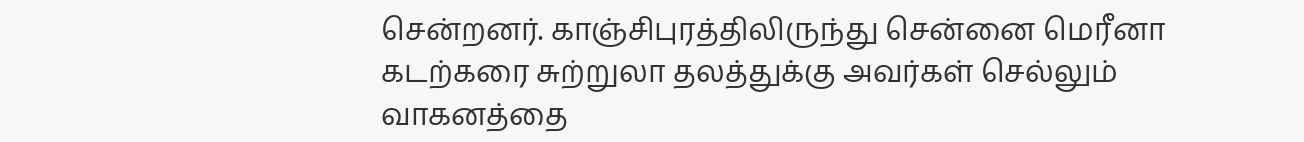சென்றனர். காஞ்சிபுரத்திலிருந்து சென்னை மெரீனா கடற்கரை சுற்றுலா தலத்துக்கு அவர்கள் செல்லும் வாகனத்தை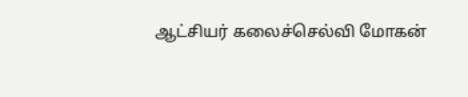ஆட்சியர் கலைச்செல்வி மோகன்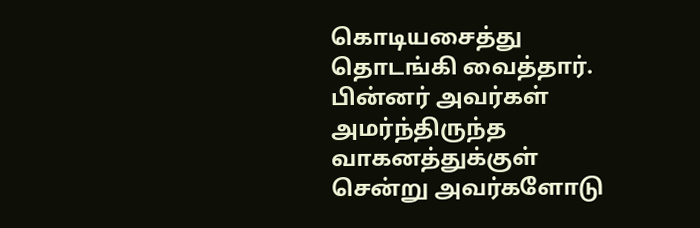கொடியசைத்து தொடங்கி வைத்தார். பின்னர் அவர்கள் அமர்ந்திருந்த வாகனத்துக்குள் சென்று அவர்களோடு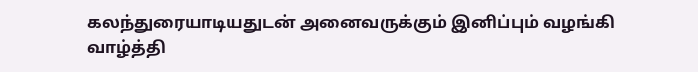கலந்துரையாடியதுடன் அனைவருக்கும் இனிப்பும் வழங்கி வாழ்த்தி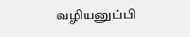வழியனுப்பி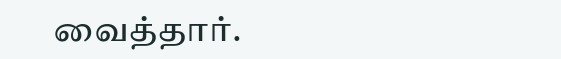வைத்தார்.